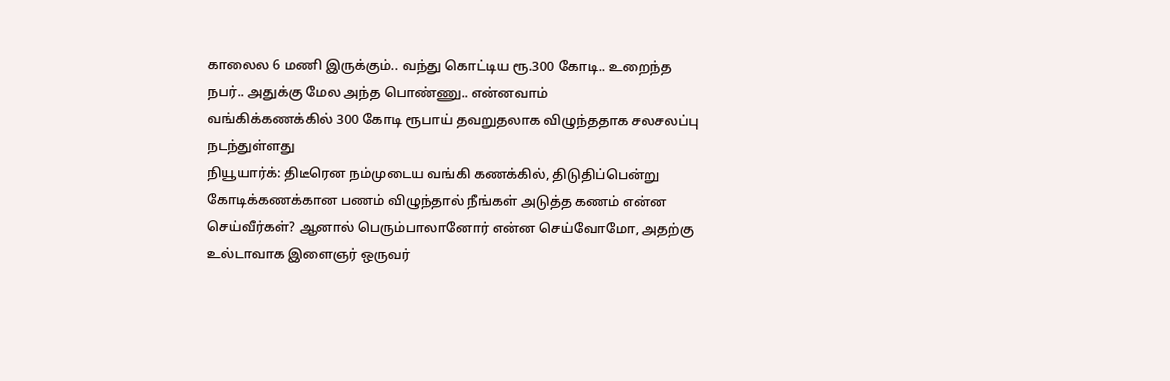காலைல 6 மணி இருக்கும்.. வந்து கொட்டிய ரூ.300 கோடி.. உறைந்த நபர்.. அதுக்கு மேல அந்த பொண்ணு.. என்னவாம்
வங்கிக்கணக்கில் 300 கோடி ரூபாய் தவறுதலாக விழுந்ததாக சலசலப்பு நடந்துள்ளது
நியூயார்க்: திடீரென நம்முடைய வங்கி கணக்கில், திடுதிப்பென்று கோடிக்கணக்கான பணம் விழுந்தால் நீங்கள் அடுத்த கணம் என்ன செய்வீர்கள்? ஆனால் பெரும்பாலானோர் என்ன செய்வோமோ, அதற்கு உல்டாவாக இளைஞர் ஒருவர்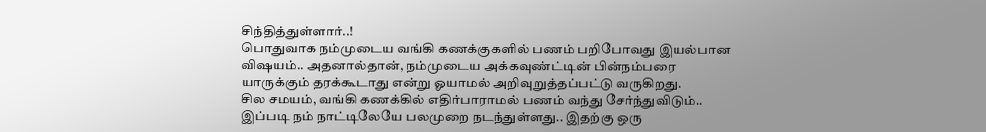சிந்தித்துள்ளார்..!
பொதுவாக நம்முடைய வங்கி கணக்குகளில் பணம் பறிபோவது இயல்பான விஷயம்.. அதனால்தான், நம்முடைய அக்கவுண்ட்டின் பின்நம்பரை யாருக்கும் தரக்கூடாது என்று ஓயாமல் அறிவுறுத்தப்பட்டு வருகிறது.
சில சமயம், வங்கி கணக்கில் எதிர்பாராமல் பணம் வந்து சேர்ந்துவிடும்.. இப்படி நம் நாட்டிலேயே பலமுறை நடந்துள்ளது.. இதற்கு ஒரு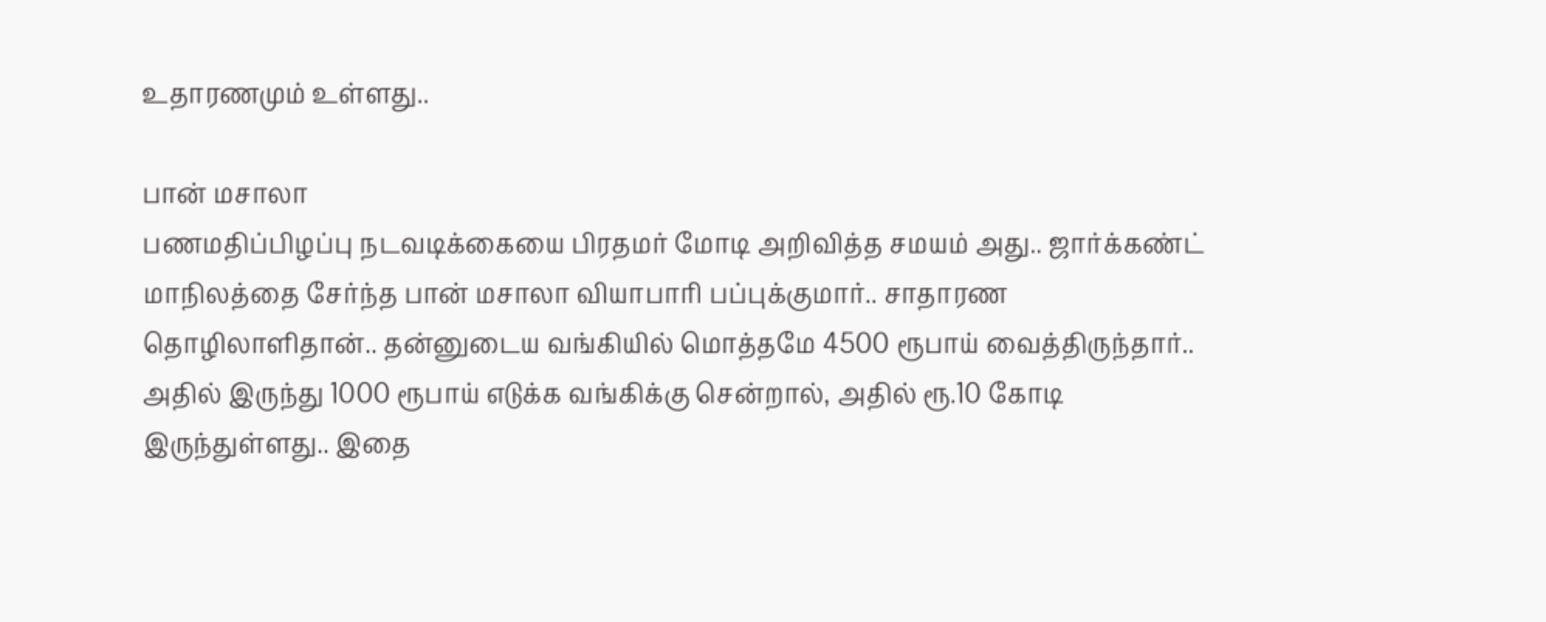உதாரணமும் உள்ளது..

பான் மசாலா
பணமதிப்பிழப்பு நடவடிக்கையை பிரதமர் மோடி அறிவித்த சமயம் அது.. ஜார்க்கண்ட் மாநிலத்தை சேர்ந்த பான் மசாலா வியாபாரி பப்புக்குமார்.. சாதாரண தொழிலாளிதான்.. தன்னுடைய வங்கியில் மொத்தமே 4500 ரூபாய் வைத்திருந்தார்.. அதில் இருந்து 1000 ரூபாய் எடுக்க வங்கிக்கு சென்றால், அதில் ரூ.10 கோடி இருந்துள்ளது.. இதை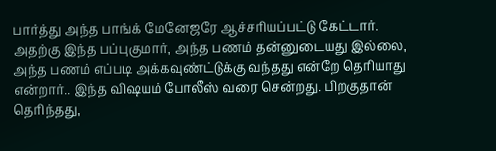பார்த்து அந்த பாங்க் மேனேஜரே ஆச்சரியப்பட்டு கேட்டார். அதற்கு இந்த பப்புகுமார், அந்த பணம் தன்னுடையது இல்லை, அந்த பணம் எப்படி அக்கவுண்ட்டுக்கு வந்தது என்றே தெரியாது என்றார்.. இந்த விஷயம் போலீஸ் வரை சென்றது. பிறகுதான் தெரிந்தது,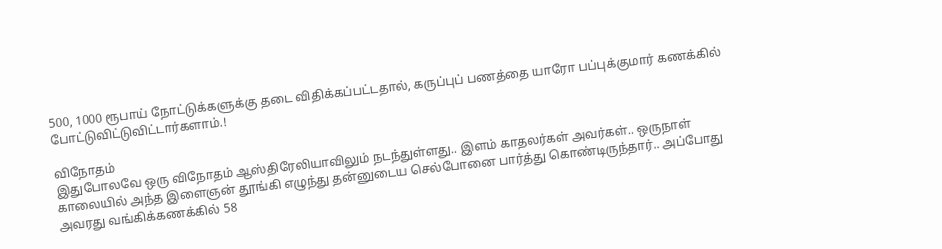500, 1000 ரூபாய் நோட்டுக்களுக்கு தடை விதிக்கப்பட்டதால், கருப்புப் பணத்தை யாரோ பப்புக்குமார் கணக்கில் போட்டுவிட்டுவிட்டார்களாம்.!

விநோதம்
இதுபோலவே ஒரு விநோதம் ஆஸ்திரேலியாவிலும் நடந்துள்ளது.. இளம் காதலர்கள் அவர்கள்.. ஒருநாள் காலையில் அந்த இளைஞன் தூங்கி எழுந்து தன்னுடைய செல்போனை பார்த்து கொண்டிருந்தார்.. அப்போது அவரது வங்கிக்கணக்கில் 58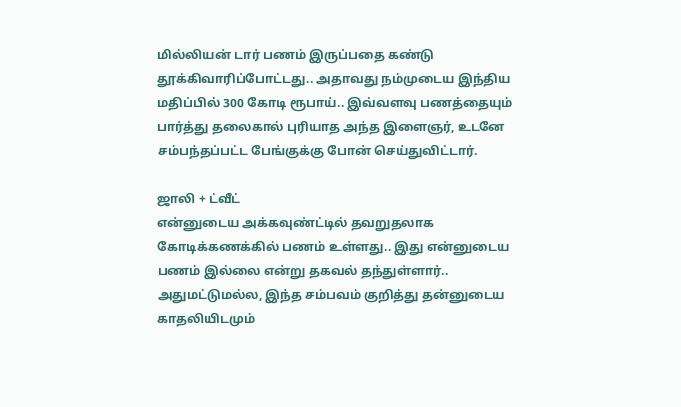மில்லியன் டார் பணம் இருப்பதை கண்டு தூக்கிவாரிப்போட்டது.. அதாவது நம்முடைய இந்திய மதிப்பில் 300 கோடி ரூபாய்.. இவ்வளவு பணத்தையும் பார்த்து தலைகால் புரியாத அந்த இளைஞர், உடனே சம்பந்தப்பட்ட பேங்குக்கு போன் செய்துவிட்டார்.

ஜாலி + ட்வீட்
என்னுடைய அக்கவுண்ட்டில் தவறுதலாக கோடிக்கணக்கில் பணம் உள்ளது.. இது என்னுடைய பணம் இல்லை என்று தகவல் தந்துள்ளார்.. அதுமட்டுமல்ல, இந்த சம்பவம் குறித்து தன்னுடைய காதலியிடமும்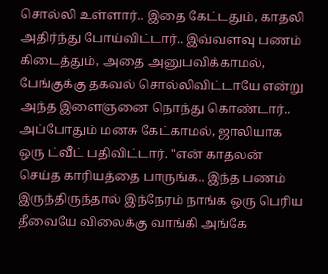சொல்லி உள்ளார்.. இதை கேட்டதும், காதலி அதிர்ந்து போய்விட்டார்.. இவ்வளவு பணம் கிடைத்தும், அதை அனுபவிக்காமல், பேங்குக்கு தகவல் சொல்லிவிட்டாயே என்று அந்த இளைஞனை நொந்து கொண்டார்.. அப்போதும் மனசு கேட்காமல், ஜாலியாக ஒரு ட்வீட் பதிவிட்டார். "என் காதலன் செய்த காரியத்தை பாருங்க.. இந்த பணம் இருந்திருந்தால் இந்நேரம் நாங்க ஒரு பெரிய தீவையே விலைக்கு வாங்கி அங்கே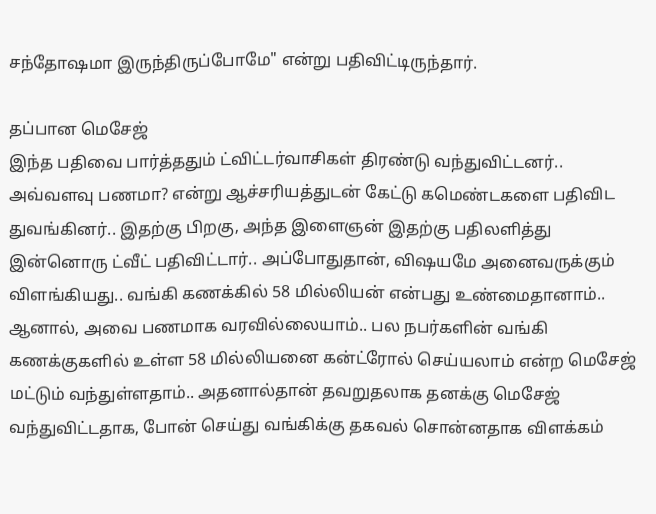சந்தோஷமா இருந்திருப்போமே" என்று பதிவிட்டிருந்தார்.

தப்பான மெசேஜ்
இந்த பதிவை பார்த்ததும் ட்விட்டர்வாசிகள் திரண்டு வந்துவிட்டனர்.. அவ்வளவு பணமா? என்று ஆச்சரியத்துடன் கேட்டு கமெண்டகளை பதிவிட துவங்கினர்.. இதற்கு பிறகு, அந்த இளைஞன் இதற்கு பதிலளித்து இன்னொரு ட்வீட் பதிவிட்டார்.. அப்போதுதான், விஷயமே அனைவருக்கும் விளங்கியது.. வங்கி கணக்கில் 58 மில்லியன் என்பது உண்மைதானாம்.. ஆனால், அவை பணமாக வரவில்லையாம்.. பல நபர்களின் வங்கி கணக்குகளில் உள்ள 58 மில்லியனை கன்ட்ரோல் செய்யலாம் என்ற மெசேஜ் மட்டும் வந்துள்ளதாம்.. அதனால்தான் தவறுதலாக தனக்கு மெசேஜ் வந்துவிட்டதாக, போன் செய்து வங்கிக்கு தகவல் சொன்னதாக விளக்கம்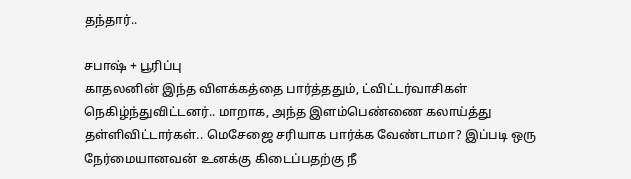தந்தார்..

சபாஷ் + பூரிப்பு
காதலனின் இந்த விளக்கத்தை பார்த்ததும், ட்விட்டர்வாசிகள் நெகிழ்ந்துவிட்டனர்.. மாறாக, அந்த இளம்பெண்ணை கலாய்த்து தள்ளிவிட்டார்கள்.. மெசேஜை சரியாக பார்க்க வேண்டாமா? இப்படி ஒரு நேர்மையானவன் உனக்கு கிடைப்பதற்கு நீ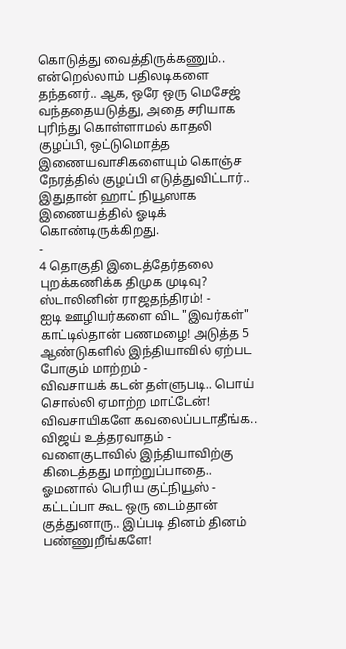கொடுத்து வைத்திருக்கணும்.. என்றெல்லாம் பதிலடிகளை தந்தனர்.. ஆக, ஒரே ஒரு மெசேஜ் வந்ததையடுத்து, அதை சரியாக புரிந்து கொள்ளாமல் காதலி குழப்பி, ஒட்டுமொத்த இணையவாசிகளையும் கொஞ்ச நேரத்தில் குழப்பி எடுத்துவிட்டார்.. இதுதான் ஹாட் நியூஸாக இணையத்தில் ஓடிக் கொண்டிருக்கிறது.
-
4 தொகுதி இடைத்தேர்தலை புறக்கணிக்க திமுக முடிவு? ஸ்டாலினின் ராஜதந்திரம்! -
ஐடி ஊழியர்களை விட "இவர்கள்" காட்டில்தான் பணமழை! அடுத்த 5 ஆண்டுகளில் இந்தியாவில் ஏற்பட போகும் மாற்றம் -
விவசாயக் கடன் தள்ளுபடி.. பொய் சொல்லி ஏமாற்ற மாட்டேன்! விவசாயிகளே கவலைப்படாதீங்க.. விஜய் உத்தரவாதம் -
வளைகுடாவில் இந்தியாவிற்கு கிடைத்தது மாற்றுப்பாதை.. ஓமனால் பெரிய குட்நியூஸ் -
கட்டப்பா கூட ஒரு டைம்தான் குத்துனாரு.. இப்படி தினம் தினம் பண்ணுறீங்களே!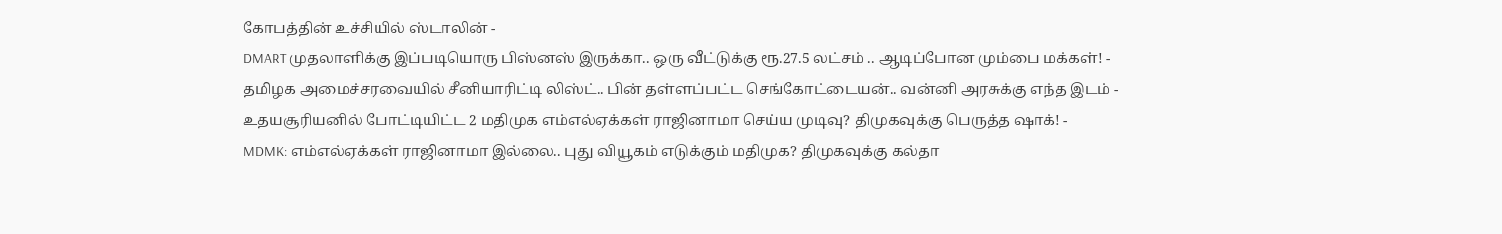கோபத்தின் உச்சியில் ஸ்டாலின் -
DMART முதலாளிக்கு இப்படியொரு பிஸ்னஸ் இருக்கா.. ஒரு வீட்டுக்கு ரூ.27.5 லட்சம் .. ஆடிப்போன மும்பை மக்கள்! -
தமிழக அமைச்சரவையில் சீனியாரிட்டி லிஸ்ட்.. பின் தள்ளப்பட்ட செங்கோட்டையன்.. வன்னி அரசுக்கு எந்த இடம் -
உதயசூரியனில் போட்டியிட்ட 2 மதிமுக எம்எல்ஏக்கள் ராஜினாமா செய்ய முடிவு? திமுகவுக்கு பெருத்த ஷாக்! -
MDMK: எம்எல்ஏக்கள் ராஜினாமா இல்லை.. புது வியூகம் எடுக்கும் மதிமுக? திமுகவுக்கு கல்தா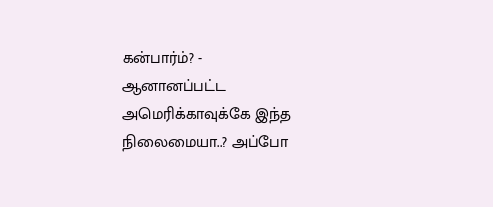கன்பார்ம்? -
ஆனானப்பட்ட அமெரிக்காவுக்கே இந்த நிலைமையா..? அப்போ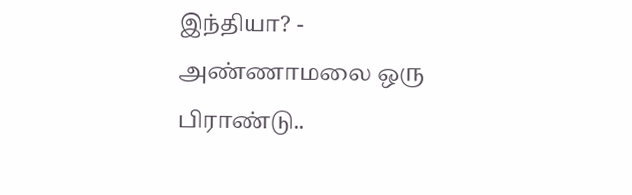இந்தியா? -
அண்ணாமலை ஒரு பிராண்டு..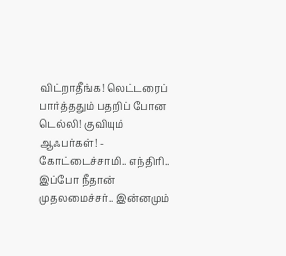விட்றாதீங்க! லெட்டரைப் பார்த்ததும் பதறிப் போன டெல்லி! குவியும் ஆஃபர்கள்! -
கோட்டைச்சாமி.. எந்திரி.. இப்போ நீதான் முதலமைச்சர்.. இன்னமும்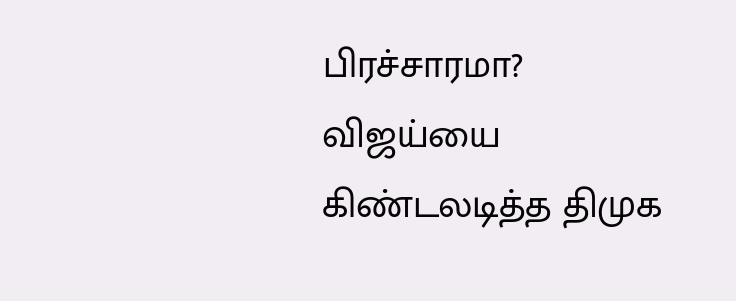பிரச்சாரமா? விஜய்யை கிண்டலடித்த திமுக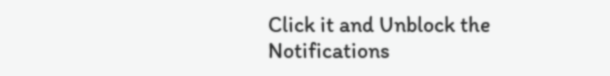Click it and Unblock the Notifications